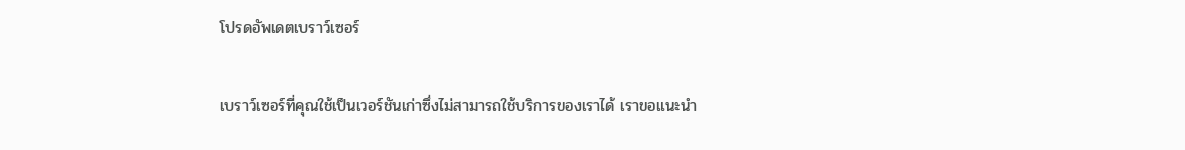โปรดอัพเดตเบราว์เซอร์

เบราว์เซอร์ที่คุณใช้เป็นเวอร์ชันเก่าซึ่งไม่สามารถใช้บริการของเราได้ เราขอแนะนำ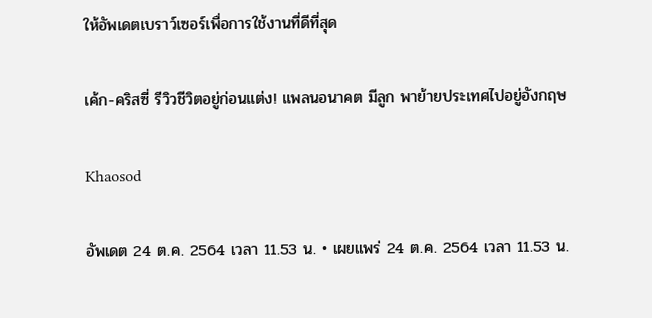ให้อัพเดตเบราว์เซอร์เพื่อการใช้งานที่ดีที่สุด

เค้ก-คริสซี่ รีวิวชีวิตอยู่ก่อนแต่ง! แพลนอนาคต มีลูก พาย้ายประเทศไปอยู่อังกฤษ

Khaosod

อัพเดต 24 ต.ค. 2564 เวลา 11.53 น. • เผยแพร่ 24 ต.ค. 2564 เวลา 11.53 น.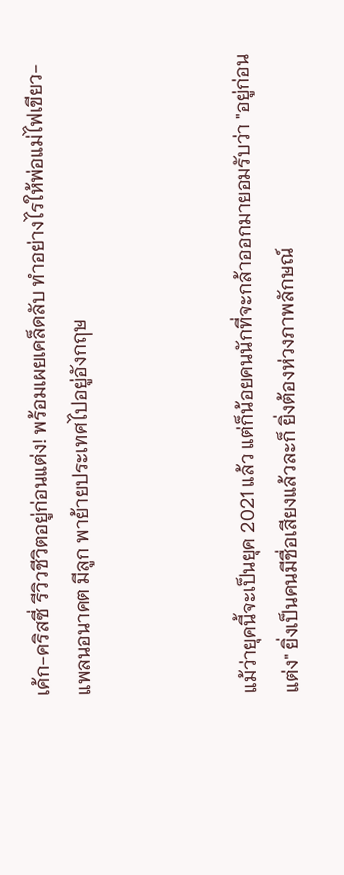เค้ก-คริสซี่ รีวิวชีวิตอยู่ก่อนแต่ง! พร้อมเผยเคล็ดลับ ทำอย่างไรให้พ่อแม่ไฟเขียว- แพลนอนาคต มีลูก พาย้ายประเทศไปอยู่อังกฤษ



แม้ว่ายุคนี้จะเป็นยุค 2021 แล้ว แต่ก็น้อยคนนักที่จะกล้าออกมายอมรับว่า "อยู่ก่อนแต่ง" ยิ่งเป็นคนมีชื่อเสียงแล้วละก็ ยิ่งต้องห่วงภาพลักษณ์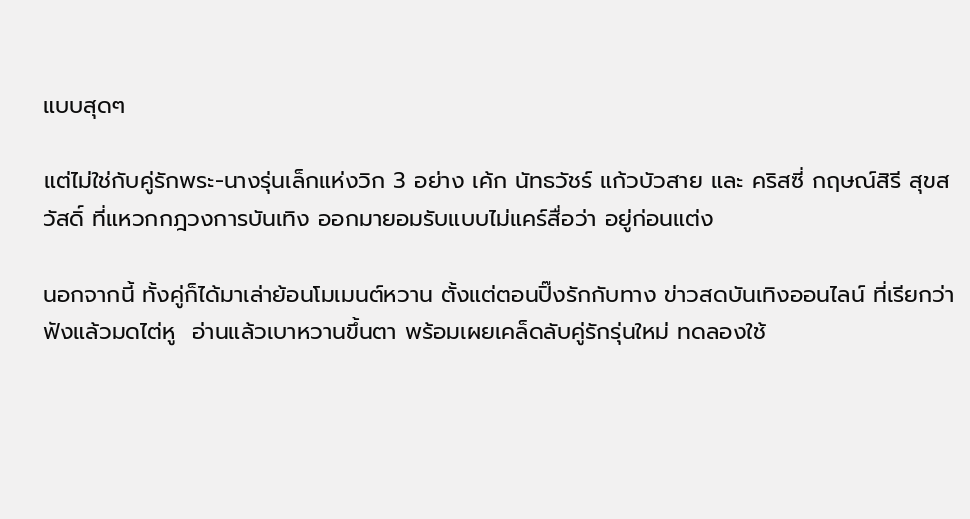แบบสุดๆ

แต่ไม่ใช่กับคู่รักพระ-นางรุ่นเล็กแห่งวิก 3 อย่าง เค้ก นัทธวัชร์ แก้วบัวสาย และ คริสซี่ กฤษณ์สิรี สุขสวัสดิ์ ที่แหวกกฎวงการบันเทิง ออกมายอมรับแบบไม่แคร์สื่อว่า อยู่ก่อนแต่ง

นอกจากนี้ ทั้งคู่ก็ได้มาเล่าย้อนโมเมนต์หวาน ตั้งแต่ตอนปิ๊งรักกับทาง ข่าวสดบันเทิงออนไลน์ ที่เรียกว่าฟังแล้วมดไต่หู  อ่านแล้วเบาหวานขึ้นตา พร้อมเผยเคล็ดลับคู่รักรุ่นใหม่ ทดลองใช้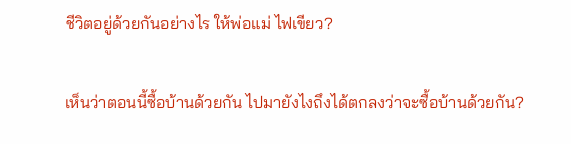ชีวิตอยู่ด้วยกันอย่างไร ให้พ่อแม่ ไฟเขียว?

เห็นว่าตอนนี้ซื้อบ้านด้วยกัน ไปมายังไงถึงได้ตกลงว่าจะซื้อบ้านด้วยกัน?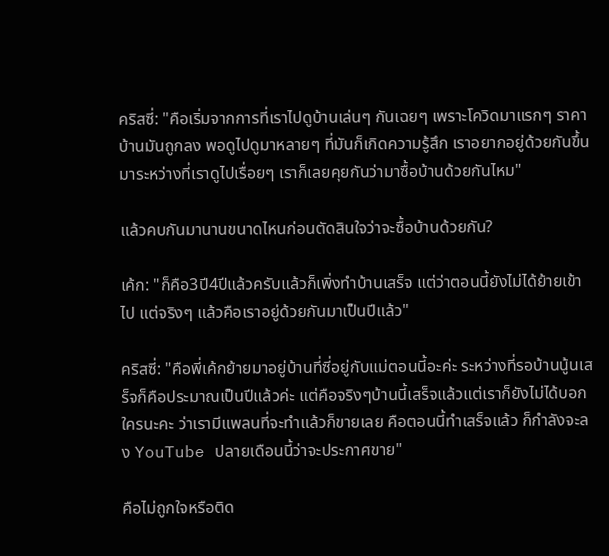คริสซี่: "คือเริ่มจากการที่เราไปดูบ้านเล่นๆ กันเฉยๆ เพราะโควิดมาแรกๆ ราคาบ้านมันถูกลง พอดูไปดูมาหลายๆ ที่มันก็เกิดความรู้สึก เราอยากอยู่ด้วยกันขึ้นมาระหว่างที่เราดูไปเรื่อยๆ เราก็เลยคุยกันว่ามาซื้อบ้านด้วยกันไหม"

แล้วคบกันมานานขนาดไหนก่อนตัดสินใจว่าจะซื้อบ้านด้วยกัน?

เค้ก: "ก็คือ3ปี4ปีแล้วครับแล้วก็เพิ่งทำบ้านเสร็จ แต่ว่าตอนนี้ยังไม่ได้ย้ายเข้าไป แต่จริงๆ แล้วคือเราอยู่ด้วยกันมาเป็นปีแล้ว"

คริสซี่: "คือพี่เค้กย้ายมาอยู่บ้านที่ซี่อยู่กับแม่ตอนนี้อะค่ะ ระหว่างที่รอบ้านนู้นเสร็จก็คือประมาณเป็นปีแล้วค่ะ แต่คือจริงๆบ้านนี้เสร็จแล้วแต่เราก็ยังไม่ได้บอกใครนะคะ ว่าเรามีแพลนที่จะทำแล้วก็ขายเลย คือตอนนี้ทำเสร็จแล้ว ก็กำลังจะลง YouTube ปลายเดือนนี้ว่าจะประกาศขาย"

คือไม่ถูกใจหรือติด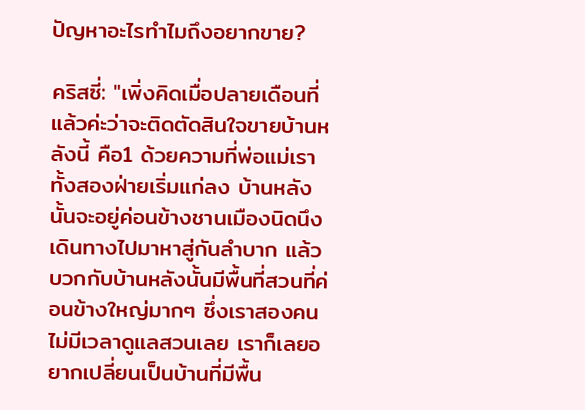ปัญหาอะไรทำไมถึงอยากขาย?

คริสซี่: "เพิ่งคิดเมื่อปลายเดือนที่แล้วค่ะว่าจะติดตัดสินใจขายบ้านหลังนี้ คือ1 ด้วยความที่พ่อแม่เราทั้งสองฝ่ายเริ่มแก่ลง บ้านหลังนั้นจะอยู่ค่อนข้างชานเมืองนิดนึง เดินทางไปมาหาสู่กันลำบาก แล้วบวกกับบ้านหลังนั้นมีพื้นที่สวนที่ค่อนข้างใหญ่มากๆ ซึ่งเราสองคนไม่มีเวลาดูแลสวนเลย เราก็เลยอยากเปลี่ยนเป็นบ้านที่มีพื้น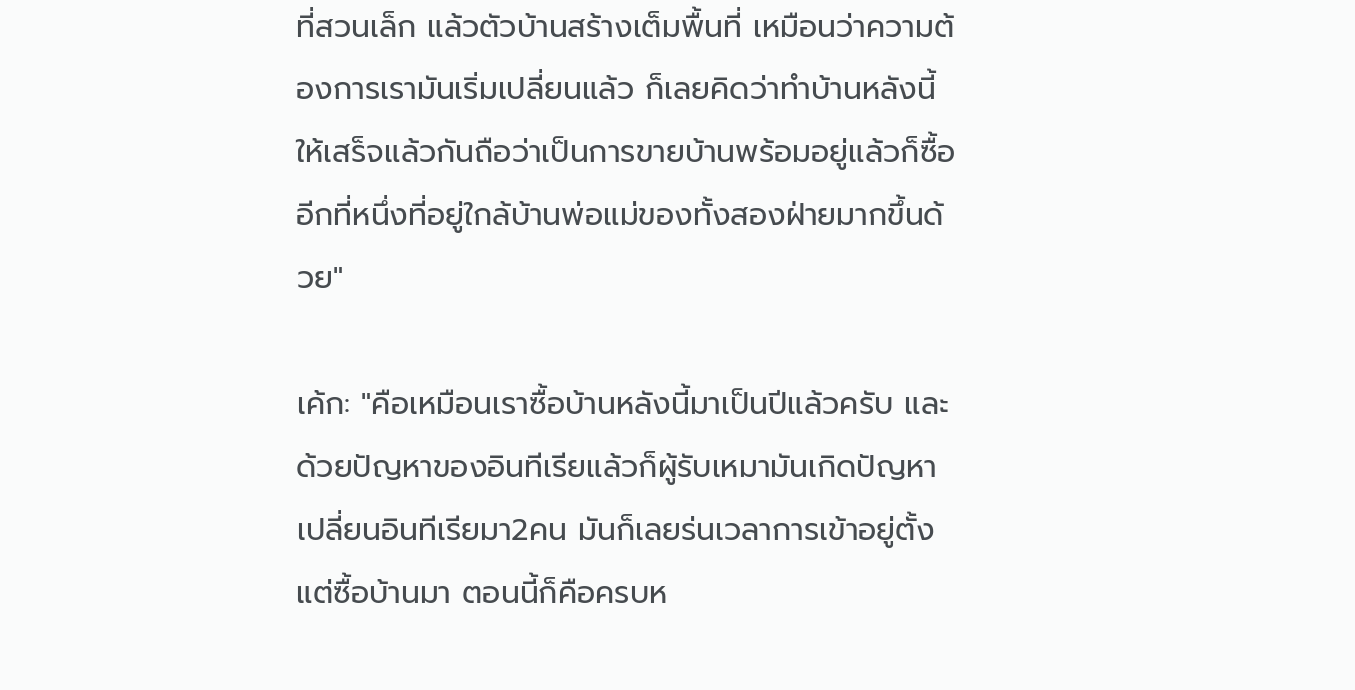ที่สวนเล็ก แล้วตัวบ้านสร้างเต็มพื้นที่ เหมือนว่าความต้องการเรามันเริ่มเปลี่ยนแล้ว ก็เลยคิดว่าทำบ้านหลังนี้ให้เสร็จแล้วกันถือว่าเป็นการขายบ้านพร้อมอยู่แล้วก็ซื้ออีกที่หนึ่งที่อยู่ใกล้บ้านพ่อแม่ของทั้งสองฝ่ายมากขึ้นด้วย"

เค้ก: "คือเหมือนเราซื้อบ้านหลังนี้มาเป็นปีแล้วครับ และด้วยปัญหาของอินทีเรียแล้วก็ผู้รับเหมามันเกิดปัญหา เปลี่ยนอินทีเรียมา2คน มันก็เลยร่นเวลาการเข้าอยู่ตั้งแต่ซื้อบ้านมา ตอนนี้ก็คือครบห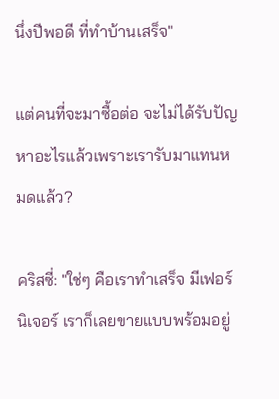นึ่งปีพอดี ที่ทำบ้านเสร็จ"

แต่คนที่จะมาซื้อต่อ จะไม่ได้รับปัญหาอะไรแล้วเพราะเรารับมาแทนหมดแล้ว?

คริสซี่: "ใช่ๆ คือเราทำเสร็จ มีเฟอร์นิเจอร์ เราก็เลยขายแบบพร้อมอยู่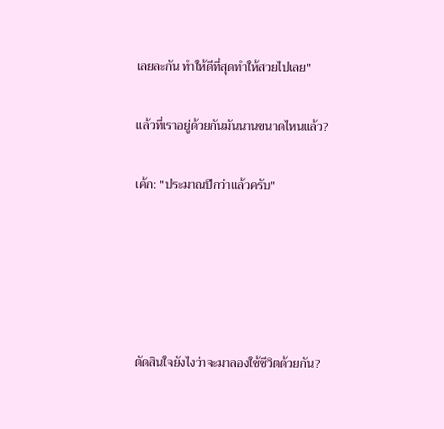เลยละกัน ทำให้ดีที่สุดทำให้สวยไปเลย"

แล้วที่เราอยู่ด้วยกันมันนานขนาดไหนแล้ว?

เค้ก: "ประมาณปีกว่าแล้วครับ"





ตัดสินใจยังไงว่าจะมาลองใช้ชีวิตด้วยกัน?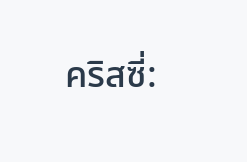คริสซี่: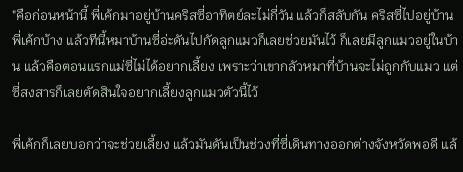"คือก่อนหน้านี้ พี่เค้กมาอยู่บ้านคริสซี่อาทิตย์ละไม่กี่วัน แล้วก็สลับกัน คริสซี่ไปอยู่บ้านพี่เค้กบ้าง แล้วทีนี้หมาบ้านซี่อ่ะดันไปกัดลูกแมวก็เลยช่วยมันไว้ ก็เลยมีลูกแมวอยู่ในบ้าน แล้วคือตอนแรกแม่ซี่ไม่ได้อยากเลี้ยง เพราะว่าเขากลัวหมาที่บ้านจะไม่ถูกกับแมว แต่ซี่สงสารก็เลยตัดสินใจอยากเลี้ยงลูกแมวตัวนี้ไว้

พี่เค้กก็เลยบอกว่าจะช่วยเลี้ยง แล้วมันดันเป็นช่วงที่ซี่เดินทางออกต่างจังหวัดพอดี แล้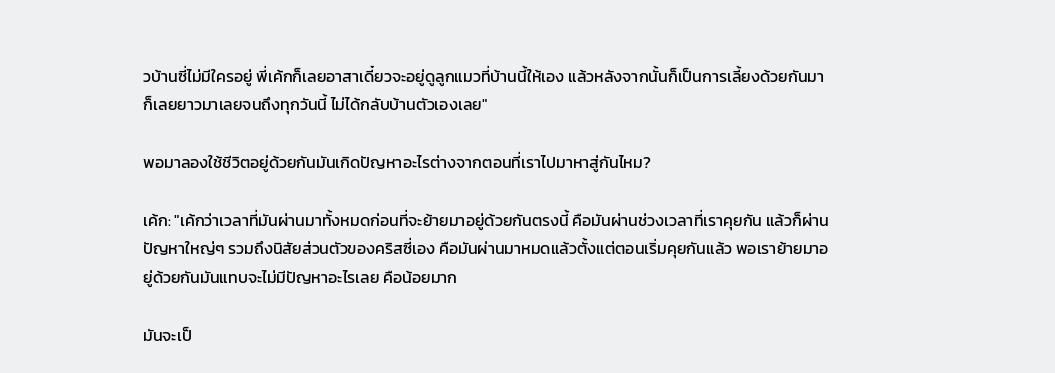วบ้านซี่ไม่มีใครอยู่ พี่เค้กก็เลยอาสาเดี๋ยวจะอยู่ดูลูกแมวที่บ้านนี้ให้เอง แล้วหลังจากนั้นก็เป็นการเลี้ยงด้วยกันมาก็เลยยาวมาเลยจนถึงทุกวันนี้ ไม่ได้กลับบ้านตัวเองเลย"

พอมาลองใช้ชีวิตอยู่ด้วยกันมันเกิดปัญหาอะไรต่างจากตอนที่เราไปมาหาสู่กันไหม?

เค้ก: "เค้กว่าเวลาที่มันผ่านมาทั้งหมดก่อนที่จะย้ายมาอยู่ด้วยกันตรงนี้ คือมันผ่านช่วงเวลาที่เราคุยกัน แล้วก็ผ่านปัญหาใหญ่ๆ รวมถึงนิสัยส่วนตัวของคริสซี่เอง คือมันผ่านมาหมดแล้วตั้งแต่ตอนเริ่มคุยกันแล้ว พอเราย้ายมาอยู่ด้วยกันมันแทบจะไม่มีปัญหาอะไรเลย คือน้อยมาก

มันจะเป็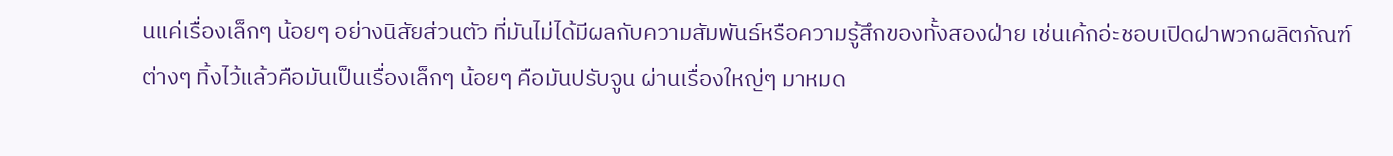นแค่เรื่องเล็กๆ น้อยๆ อย่างนิสัยส่วนตัว ที่มันไม่ได้มีผลกับความสัมพันธ์หรือความรู้สึกของทั้งสองฝ่าย เช่นเค้กอ่ะชอบเปิดฝาพวกผลิตภัณฑ์ต่างๆ ทิ้งไว้แล้วคือมันเป็นเรื่องเล็กๆ น้อยๆ คือมันปรับจูน ผ่านเรื่องใหญ่ๆ มาหมด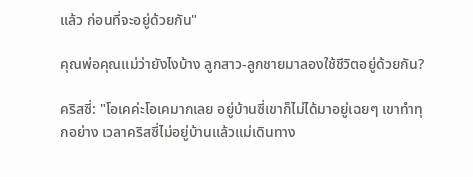แล้ว ก่อนที่จะอยู่ด้วยกัน"

คุณพ่อคุณแม่ว่ายังไงบ้าง ลูกสาว-ลูกชายมาลองใช้ชีวิตอยู่ด้วยกัน?

คริสซี่: "โอเคค่ะโอเคมากเลย อยู่บ้านซี่เขาก็ไม่ได้มาอยู่เฉยๆ เขาทำทุกอย่าง เวลาคริสซี่ไม่อยู่บ้านแล้วแม่เดินทาง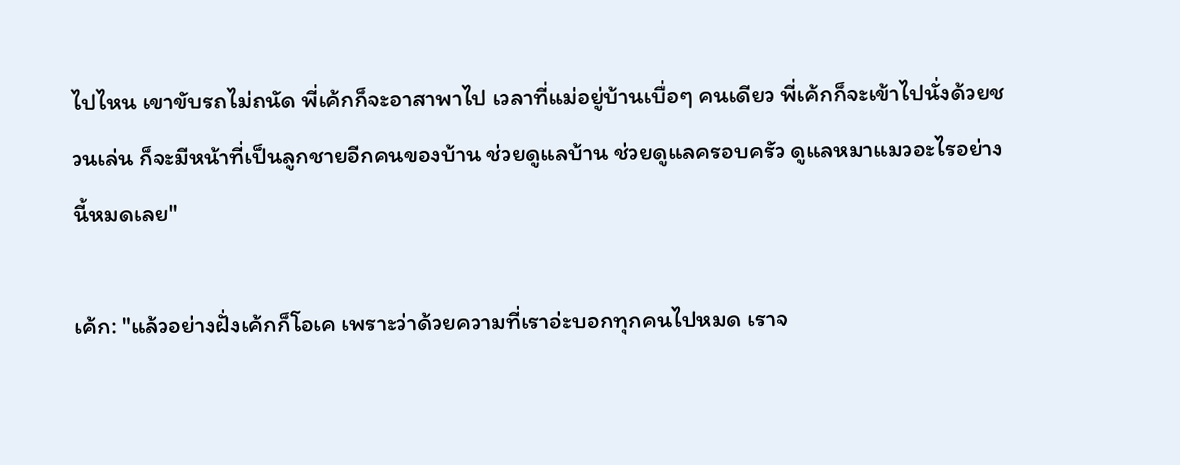ไปไหน เขาขับรถไม่ถนัด พี่เค้กก็จะอาสาพาไป เวลาที่แม่อยู่บ้านเบื่อๆ คนเดียว พี่เค้กก็จะเข้าไปนั่งด้วยชวนเล่น ก็จะมีหน้าที่เป็นลูกชายอีกคนของบ้าน ช่วยดูแลบ้าน ช่วยดูแลครอบครัว ดูแลหมาแมวอะไรอย่างนี้หมดเลย"

เค้ก: "แล้วอย่างฝั่งเค้กก็โอเค เพราะว่าด้วยความที่เราอ่ะบอกทุกคนไปหมด เราจ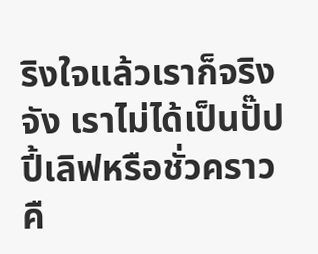ริงใจแล้วเราก็จริงจัง เราไม่ได้เป็นปั๊ปปี้เลิฟหรือชั่วคราวคื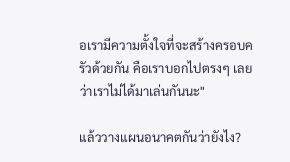อเรามีความตั้งใจที่จะสร้างครอบครัวด้วยกัน คือเราบอกไปตรงๆ เลยว่าเราไม่ได้มาเล่นกันนะ"

แล้ววางแผนอนาคตกันว่ายังไง?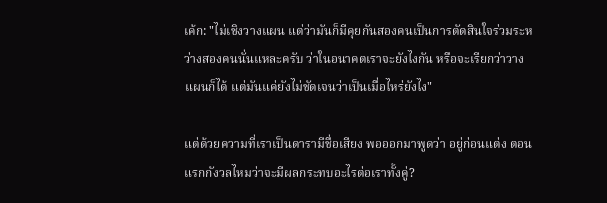เค้ก: "ไม่เชิงวางแผน แต่ว่ามันก็มีคุยกันสองคนเป็นการตัดสินใจร่วมระหว่างสองคนนั่นแหละครับ ว่าในอนาคตเราจะยังไงกัน หรือจะเรียกว่าวางแผนก็ได้ แต่มันแค่ยังไม่ชัดเจนว่าเป็นเมื่อไหร่ยังไง"

แต่ด้วยความที่เราเป็นดารามีชื่อเสียง พอออกมาพูดว่า อยู่ก่อนแต่ง ตอนแรกกังวลไหมว่าจะมีผลกระทบอะไรต่อเราทั้งคู่?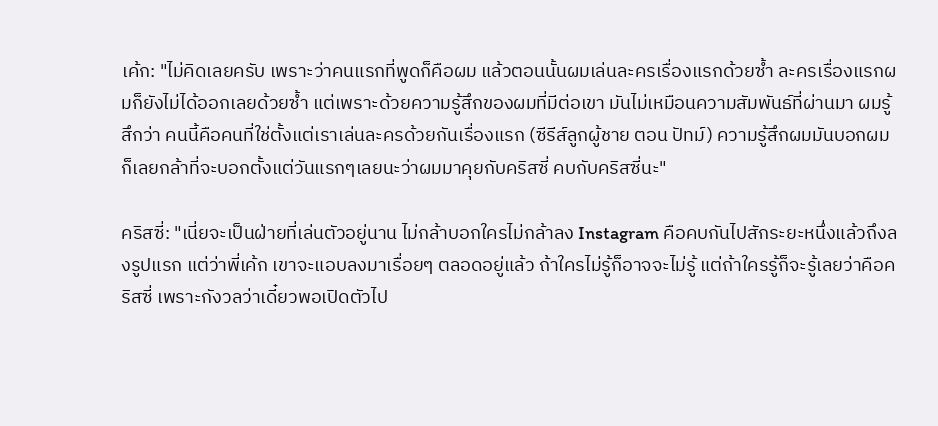เค้ก: "ไม่คิดเลยครับ เพราะว่าคนแรกที่พูดก็คือผม แล้วตอนนั้นผมเล่นละครเรื่องแรกด้วยซ้ำ ละครเรื่องแรกผมก็ยังไม่ได้ออกเลยด้วยซ้ำ แต่เพราะด้วยความรู้สึกของผมที่มีต่อเขา มันไม่เหมือนความสัมพันธ์ที่ผ่านมา ผมรู้สึกว่า คนนี้คือคนที่ใช่ตั้งแต่เราเล่นละครด้วยกันเรื่องแรก (ซีรีส์ลูกผู้ชาย ตอน ปัทม์) ความรู้สึกผมมันบอกผมก็เลยกล้าที่จะบอกตั้งแต่วันแรกๆเลยนะว่าผมมาคุยกับคริสซี่ คบกับคริสซี่นะ"

คริสซี่: "เนี่ยจะเป็นฝ่ายที่เล่นตัวอยู่นาน ไม่กล้าบอกใครไม่กล้าลง Instagram คือคบกันไปสักระยะหนึ่งแล้วถึงลงรูปแรก แต่ว่าพี่เค้ก เขาจะแอบลงมาเรื่อยๆ ตลอดอยู่แล้ว ถ้าใครไม่รู้ก็อาจจะไม่รู้ แต่ถ้าใครรู้ก็จะรู้เลยว่าคือคริสซี่ เพราะกังวลว่าเดี๋ยวพอเปิดตัวไป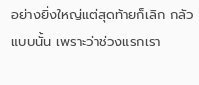อย่างยิ่งใหญ่แต่สุดท้ายก็เลิก กลัวแบบนั้น เพราะว่าช่วงแรกเรา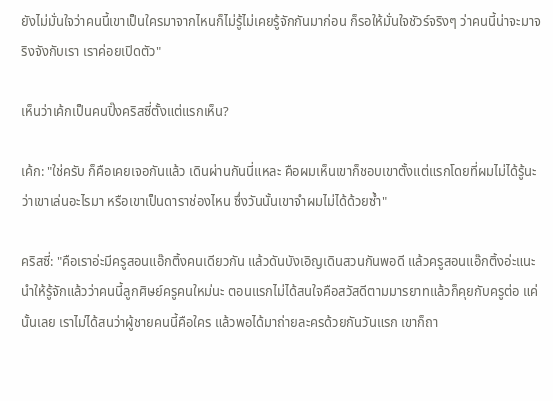ยังไม่มั่นใจว่าคนนี้เขาเป็นใครมาจากไหนก็ไม่รู้ไม่เคยรู้จักกันมาก่อน ก็รอให้มั่นใจชัวร์จริงๆ ว่าคนนี้น่าจะมาจริงจังกับเรา เราค่อยเปิดตัว"

เห็นว่าเค้กเป็นคนปิ๊งคริสซี่ตั้งแต่แรกเห็น?

เค้ก: "ใช่ครับ ก็คือเคยเจอกันแล้ว เดินผ่านกันนี่แหละ คือผมเห็นเขาก็ชอบเขาตั้งแต่แรกโดยที่ผมไม่ได้รู้นะว่าเขาเล่นอะไรมา หรือเขาเป็นดาราช่องไหน ซึ่งวันนั้นเขาจำผมไม่ได้ด้วยซ้ำ"

คริสซี่: "คือเราอ่ะมีครูสอนแอ๊กติ้งคนเดียวกัน แล้วดันบังเอิญเดินสวนกันพอดี แล้วครูสอนแอ๊กติ้งอ่ะแนะนำให้รู้จักแล้วว่าคนนี้ลูกศิษย์ครูคนใหม่นะ ตอนแรกไม่ได้สนใจคือสวัสดีตามมารยาทแล้วก็คุยกับครูต่อ แค่นั้นเลย เราไม่ได้สนว่าผู้ชายคนนี้คือใคร แล้วพอได้มาถ่ายละครด้วยกันวันแรก เขาก็ถา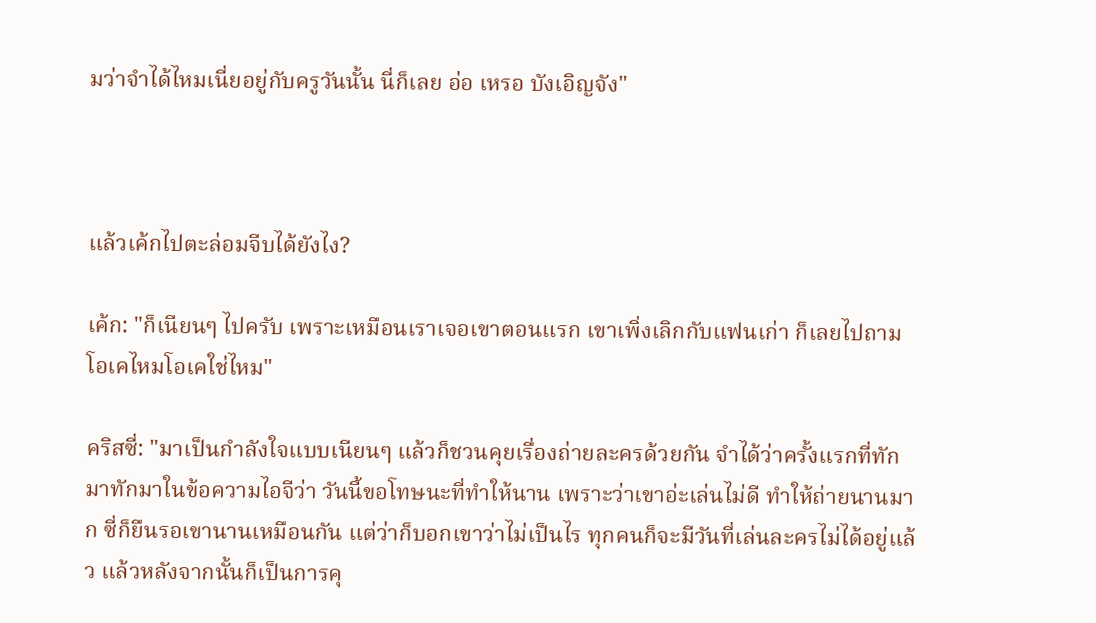มว่าจำได้ไหมเนี่ยอยู่กับครูวันนั้น นี่ก็เลย อ่อ เหรอ บังเอิญจัง"



แล้วเค้กไปตะล่อมจีบได้ยังไง?

เค้ก: "ก็เนียนๆ ไปครับ เพราะเหมือนเราเจอเขาตอนแรก เขาเพิ่งเลิกกับแฟนเก่า ก็เลยไปถาม โอเคไหมโอเคใช่ไหม"

คริสซี่: "มาเป็นกำลังใจแบบเนียนๆ แล้วก็ชวนคุยเรื่องถ่ายละครด้วยกัน จำได้ว่าครั้งแรกที่ทักมาทักมาในข้อความไอจีว่า วันนี้ขอโทษนะที่ทำให้นาน เพราะว่าเขาอ่ะเล่นไม่ดี ทำให้ถ่ายนานมาก ซี่ก็ยืนรอเขานานเหมือนกัน แต่ว่าก็บอกเขาว่าไม่เป็นไร ทุกคนก็จะมีวันที่เล่นละครไม่ได้อยู่แล้ว แล้วหลังจากนั้นก็เป็นการคุ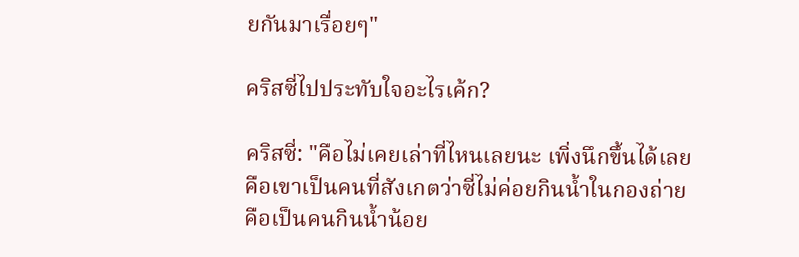ยกันมาเรื่อยๆ"

คริสซี่ไปประทับใจอะไรเค้ก?

คริสซี่: "คือไม่เคยเล่าที่ไหนเลยนะ เพิ่งนึกขึ้นได้เลย คือเขาเป็นคนที่สังเกตว่าซี่ไม่ค่อยกินน้ำในกองถ่าย คือเป็นคนกินน้ำน้อย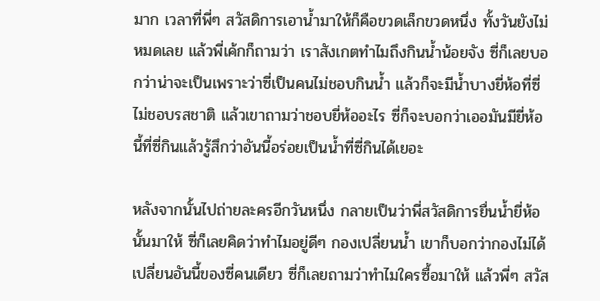มาก เวลาที่พี่ๆ สวัสดิการเอาน้ำมาให้ก็คือขวดเล็กขวดหนึ่ง ทั้งวันยังไม่หมดเลย แล้วพี่เค้กก็ถามว่า เราสังเกตทำไมถึงกินน้ำน้อยจัง ซี่ก็เลยบอกว่าน่าจะเป็นเพราะว่าซี่เป็นคนไม่ชอบกินน้ำ แล้วก็จะมีน้ำบางยี่ห้อที่ซี่ไม่ชอบรสชาติ แล้วเขาถามว่าชอบยี่ห้ออะไร ซี่ก็จะบอกว่าเออมันมียี่ห้อนี้ที่ซี่กินแล้วรู้สึกว่าอันนี้อร่อยเป็นน้ำที่ซี่กินได้เยอะ

หลังจากนั้นไปถ่ายละครอีกวันหนึ่ง กลายเป็นว่าพี่สวัสดิการยื่นน้ำยี่ห้อนั้นมาให้ ซี่ก็เลยคิดว่าทำไมอยู่ดีๆ กองเปลี่ยนน้ำ เขาก็บอกว่ากองไม่ได้เปลี่ยนอันนี้ของซี่คนเดียว ซี่ก็เลยถามว่าทำไมใครซื้อมาให้ แล้วพี่ๆ สวัส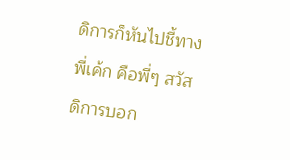ดิการก็หันไปชี้ทางพี่เค้ก คือพี่ๆ สวัสดิการบอก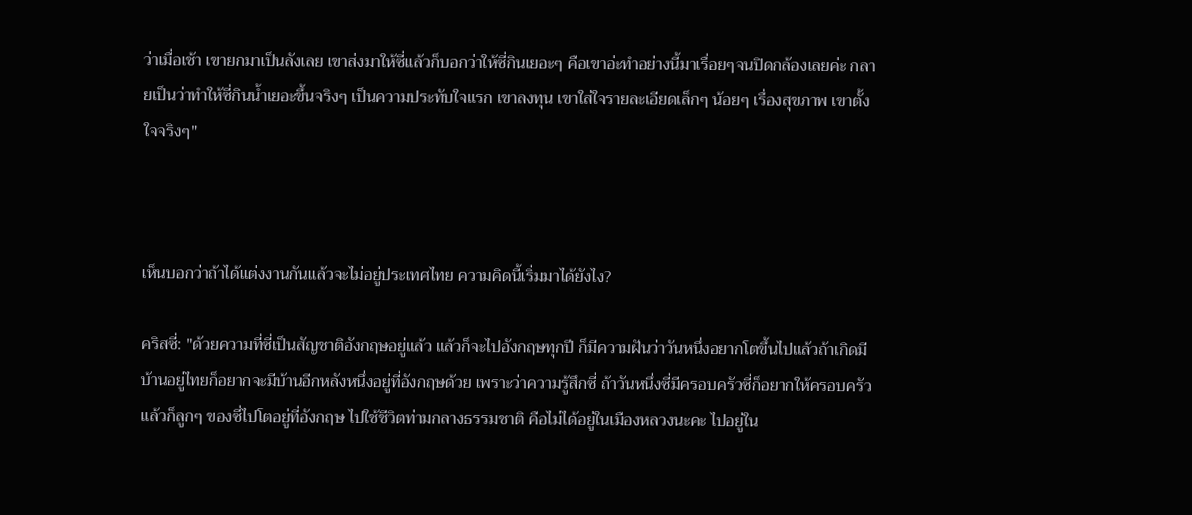ว่าเมื่อเช้า เขายกมาเป็นลังเลย เขาส่งมาให้ซี่แล้วก็บอกว่าให้ซี่กินเยอะๆ คือเขาอ่ะทำอย่างนี้มาเรื่อยๆจนปิดกล้องเลยค่ะ กลายเป็นว่าทำให้ซี่กินน้ำเยอะขึ้นจริงๆ เป็นความประทับใจแรก เขาลงทุน เขาใส่ใจรายละเอียดเล็กๆ น้อยๆ เรื่องสุขภาพ เขาตั้งใจจริงๆ"



เห็นบอกว่าถ้าได้แต่งงานกันแล้วจะไม่อยู่ประเทศไทย ความคิดนี้เริ่มมาได้ยังไง?

คริสซี่: "ด้วยความที่ซี่เป็นสัญชาติอังกฤษอยู่แล้ว แล้วก็จะไปอังกฤษทุกปี ก็มีความฝันว่าวันหนึ่งอยากโตขึ้นไปแล้วถ้าเกิดมีบ้านอยู่ไทยก็อยากจะมีบ้านอีกหลังหนึ่งอยู่ที่อังกฤษด้วย เพราะว่าความรู้สึกซี่ ถ้าวันหนึ่งซี่มีครอบครัวซี่ก็อยากให้ครอบครัวแล้วก็ลูกๆ ของซี่ไปโตอยู่ที่อังกฤษ ไปใช้ชีวิตท่ามกลางธรรมชาติ คือไม่ได้อยู่ในเมืองหลวงนะคะ ไปอยู่ใน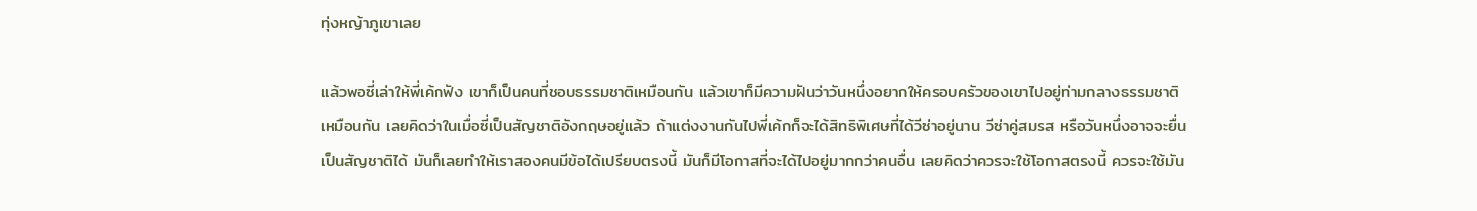ทุ่งหญ้าภูเขาเลย

แล้วพอซี่เล่าให้พี่เค้กฟัง เขาก็เป็นคนที่ชอบธรรมชาติเหมือนกัน แล้วเขาก็มีความฝันว่าวันหนึ่งอยากให้ครอบครัวของเขาไปอยู่ท่ามกลางธรรมชาติเหมือนกัน เลยคิดว่าในเมื่อซี่เป็นสัญชาติอังกฤษอยู่แล้ว ถ้าแต่งงานกันไปพี่เค้กก็จะได้สิทธิพิเศษที่ได้วีซ่าอยู่นาน วีซ่าคู่สมรส หรือวันหนึ่งอาจจะยื่นเป็นสัญชาติได้ มันก็เลยทำให้เราสองคนมีข้อได้เปรียบตรงนี้ มันก็มีโอกาสที่จะได้ไปอยู่มากกว่าคนอื่น เลยคิดว่าควรจะใช้โอกาสตรงนี้ ควรจะใช้มัน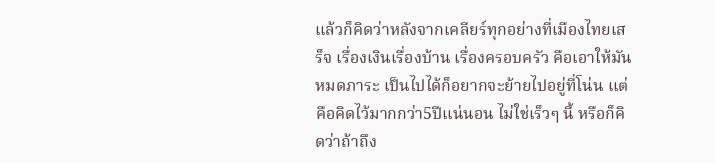แล้วก็คิดว่าหลังจากเคลียร์ทุกอย่างที่เมืองไทยเสร็จ เรื่องเงินเรื่องบ้าน เรื่องครอบครัว คือเอาให้มันหมดภาระ เป็นไปได้ก็อยากจะย้ายไปอยู่ที่โน่น แต่คือคิดไว้มากกว่า5ปีแน่นอน ไม่ใช่เร็วๆ นี้ หรือก็คิดว่าถ้าถึง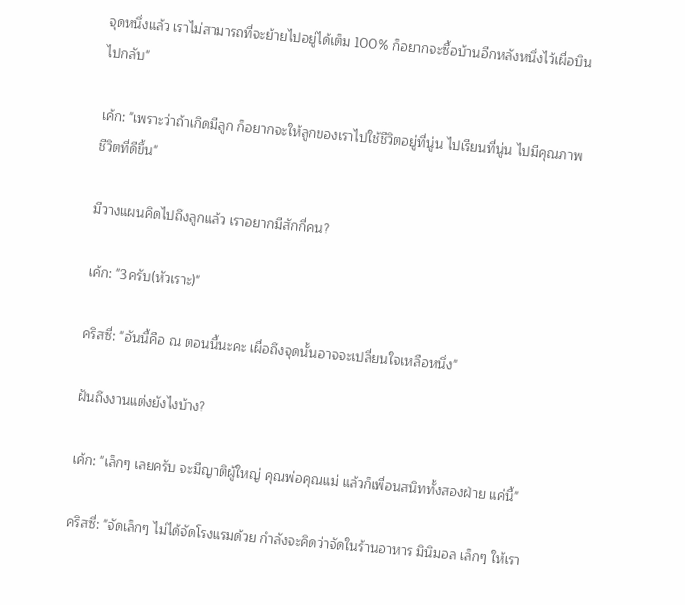จุดหนึ่งแล้ว เราไม่สามารถที่จะย้ายไปอยู่ได้เต็ม 100% ก็อยากจะซื้อบ้านอีกหลังหนึ่งไว้เผื่อบินไปกลับ"

เค้ก: "เพราะว่าถ้าเกิดมีลูก ก็อยากจะให้ลูกของเราไปใช้ชีวิตอยู่ที่นู่น ไปเรียนที่นู่น ไปมีคุณภาพชีวิตที่ดีขึ้น"

มีวางแผนคิดไปถึงลูกแล้ว เราอยากมีสักกี่คน?

เค้ก: "3ครับ(หัวเราะ)"

คริสซี่: "อันนี้คือ ณ ตอนนี้นะคะ เผื่อถึงจุดนั้นอาจจะเปลี่ยนใจเหลือหนึ่ง"

ฝันถึงงานแต่งยังไงบ้าง?

เค้ก: "เล็กๆ เลยครับ จะมีญาติผู้ใหญ่ คุณพ่อคุณแม่ แล้วก็เพื่อนสนิททั้งสองฝ่าย แค่นี้"

คริสซี่: "จัดเล็กๆ ไม่ได้จัดโรงแรมด้วย กำลังจะคิดว่าจัดในร้านอาหาร มินิมอล เล็กๆ ให้เรา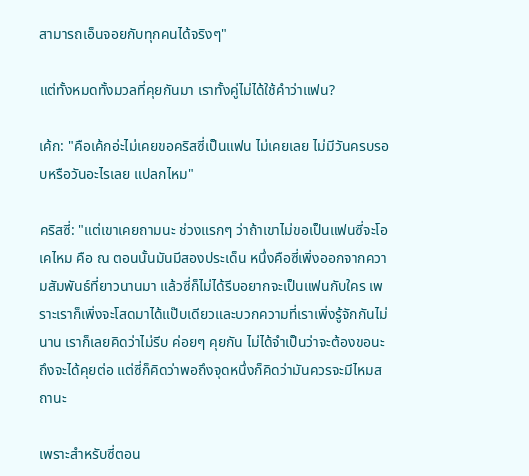สามารถเอ็นจอยกับทุกคนได้จริงๆ"

แต่ทั้งหมดทั้งมวลที่คุยกันมา เราทั้งคู่ไม่ได้ใช้คำว่าแฟน?

เค้ก: "คือเค้กอ่ะไม่เคยขอคริสซี่เป็นแฟน ไม่เคยเลย ไม่มีวันครบรอบหรือวันอะไรเลย แปลกไหม"

คริสซี่: "แต่เขาเคยถามนะ ช่วงแรกๆ ว่าถ้าเขาไม่ขอเป็นแฟนซี่จะโอเคไหม คือ ณ ตอนนั้นมันมีสองประเด็น หนึ่งคือซี่เพิ่งออกจากความสัมพันธ์ที่ยาวนานมา แล้วซี่ก็ไม่ได้รีบอยากจะเป็นแฟนกับใคร เพราะเราก็เพิ่งจะโสดมาได้แป๊บเดียวและบวกความที่เราเพิ่งรู้จักกันไม่นาน เราก็เลยคิดว่าไม่รีบ ค่อยๆ คุยกัน ไม่ได้จำเป็นว่าจะต้องขอนะถึงจะได้คุยต่อ แต่ซี่ก็คิดว่าพอถึงจุดหนึ่งก็คิดว่ามันควรจะมีไหมสถานะ

เพราะสำหรับซี่ตอน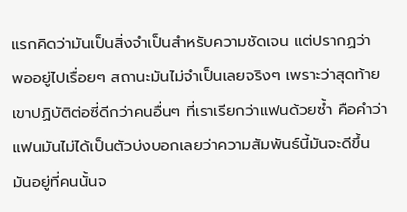แรกคิดว่ามันเป็นสิ่งจำเป็นสำหรับความชัดเจน แต่ปรากฏว่า พออยู่ไปเรื่อยๆ สถานะมันไม่จำเป็นเลยจริงๆ เพราะว่าสุดท้าย เขาปฏิบัติต่อซี่ดีกว่าคนอื่นๆ ที่เราเรียกว่าแฟนด้วยซ้ำ คือคำว่าแฟนมันไม่ได้เป็นตัวบ่งบอกเลยว่าความสัมพันธ์นี้มันจะดีขึ้น มันอยู่ที่คนนั้นจ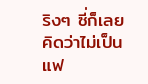ริงๆ ซี่ก็เลยคิดว่าไม่เป็นแฟ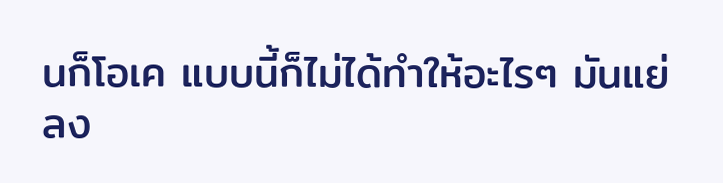นก็โอเค แบบนี้ก็ไม่ได้ทำให้อะไรๆ มันแย่ลง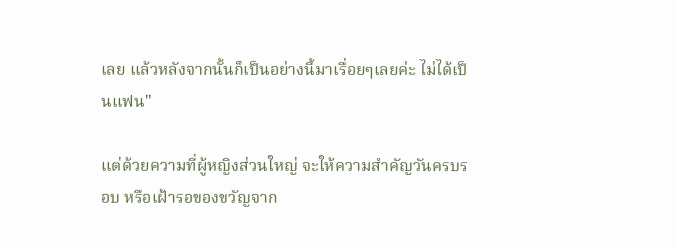เลย แล้วหลังจากนั้นก็เป็นอย่างนี้มาเรื่อยๆเลยค่ะ ไม่ได้เป็นแฟน"

แต่ด้วยความที่ผู้หญิงส่วนใหญ่ จะให้ความสำคัญวันครบรอบ หรือเฝ้ารอของขวัญจาก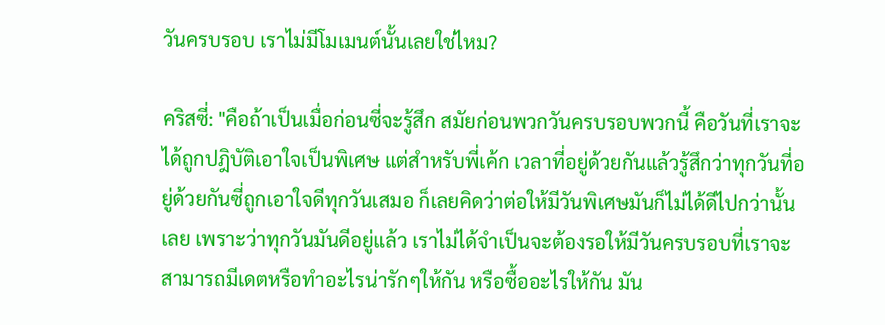วันครบรอบ เราไม่มีโมเมนต์นั้นเลยใช่ไหม?

คริสซี่: "คือถ้าเป็นเมื่อก่อนซี่จะรู้สึก สมัยก่อนพวกวันครบรอบพวกนี้ คือวันที่เราจะได้ถูกปฎิบัติเอาใจเป็นพิเศษ แต่สำหรับพี่เค้ก เวลาที่อยู่ด้วยกันแล้วรู้สึกว่าทุกวันที่อยู่ด้วยกันซี่ถูกเอาใจดีทุกวันเสมอ ก็เลยคิดว่าต่อให้มีวันพิเศษมันก็ไม่ได้ดีไปกว่านั้นเลย เพราะว่าทุกวันมันดีอยู่แล้ว เราไม่ได้จำเป็นจะต้องรอให้มีวันครบรอบที่เราจะสามารถมีเดตหรือทำอะไรน่ารักๆให้กัน หรือซื้ออะไรให้กัน มัน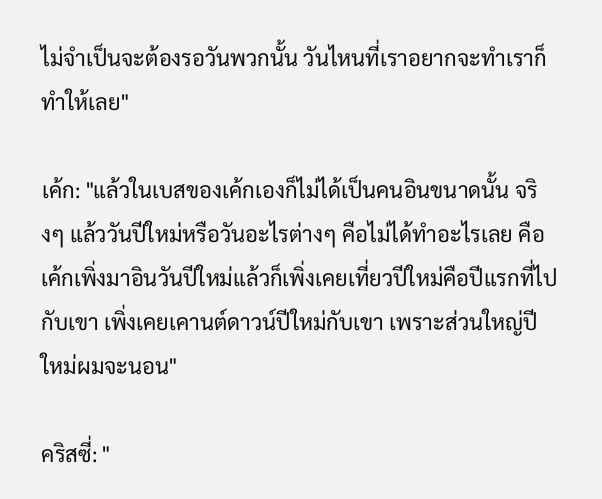ไม่จำเป็นจะต้องรอวันพวกนั้น วันไหนที่เราอยากจะทำเราก็ทำให้เลย"

เค้ก: "แล้วในเบสของเค้กเองก็ไม่ได้เป็นคนอินขนาดนั้น จริงๆ แล้ววันปีใหม่หรือวันอะไรต่างๆ คือไม่ได้ทำอะไรเลย คือเค้กเพิ่งมาอินวันปีใหม่แล้วก็เพิ่งเคยเที่ยวปีใหม่คือปีแรกที่ไปกับเขา เพิ่งเคยเคานต์ดาวน์ปีใหม่กับเขา เพราะส่วนใหญ่ปีใหม่ผมจะนอน"

คริสซี่: "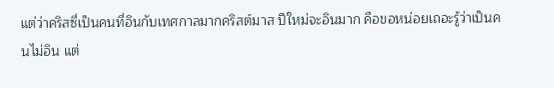แต่ว่าคริสซี่เป็นคนที่อินกับเทศกาลมากคริสต์มาส ปีใหม่จะอินมาก คือขอหน่อยเถอะรู้ว่าเป็นคนไม่อิน แต่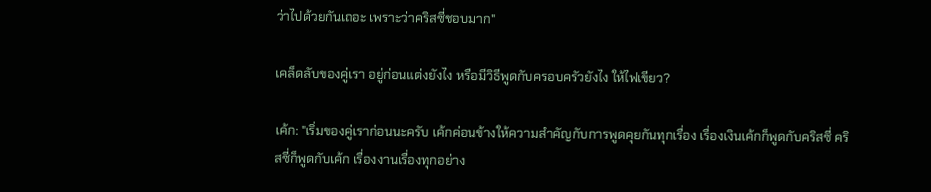ว่าไปด้วยกันเถอะ เพราะว่าคริสซี่ชอบมาก"

เคล็ดลับของคู่เรา อยู่ก่อนแต่งยังไง หรือมีวิธีพูดกับครอบครัวยังไง ให้ไฟเขียว?

เค้ก: "เริ่มของคู่เราก่อนนะครับ เค้กค่อนข้างให้ความสำคัญกับการพูดคุยกันทุกเรื่อง เรื่องเงินเค้กก็พูดกับคริสซี่ คริสซี่ก็พูดกับเค้ก เรื่องงานเรื่องทุกอย่าง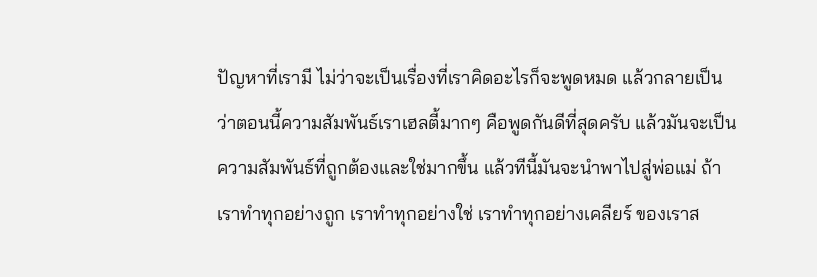ปัญหาที่เรามี ไม่ว่าจะเป็นเรื่องที่เราคิดอะไรก็จะพูดหมด แล้วกลายเป็นว่าตอนนี้ความสัมพันธ์เราเฮลตี้มากๆ คือพูดกันดีที่สุดครับ แล้วมันจะเป็นความสัมพันธ์ที่ถูกต้องและใช่มากขึ้น แล้วทีนี้มันจะนำพาไปสู่พ่อแม่ ถ้าเราทำทุกอย่างถูก เราทำทุกอย่างใช่ เราทำทุกอย่างเคลียร์ ของเราส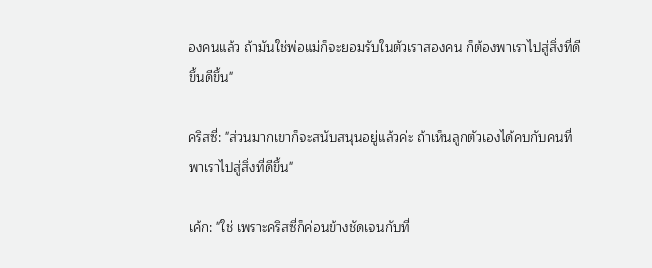องคนแล้ว ถ้ามันใช่พ่อแม่ก็จะยอมรับในตัวเราสองคน ก็ต้องพาเราไปสู่สิ่งที่ดีขึ้นดีขึ้น"

คริสซี่: "ส่วนมากเขาก็จะสนับสนุนอยู่แล้วค่ะ ถ้าเห็นลูกตัวเองได้คบกับคนที่พาเราไปสู่สิ่งที่ดีขึ้น"

เค้ก: "ใช่ เพราะคริสซี่ก็ค่อนข้างชัดเจนกับที่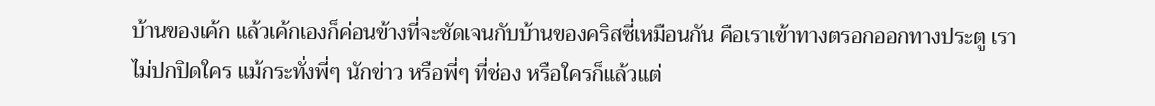บ้านของเค้ก แล้วเค้กเองก็ค่อนข้างที่จะชัดเจนกับบ้านของคริสซี่เหมือนกัน คือเราเข้าทางตรอกออกทางประตู เราไม่ปกปิดใคร แม้กระทั่งพี่ๆ นักข่าว หรือพี่ๆ ที่ช่อง หรือใครก็แล้วแต่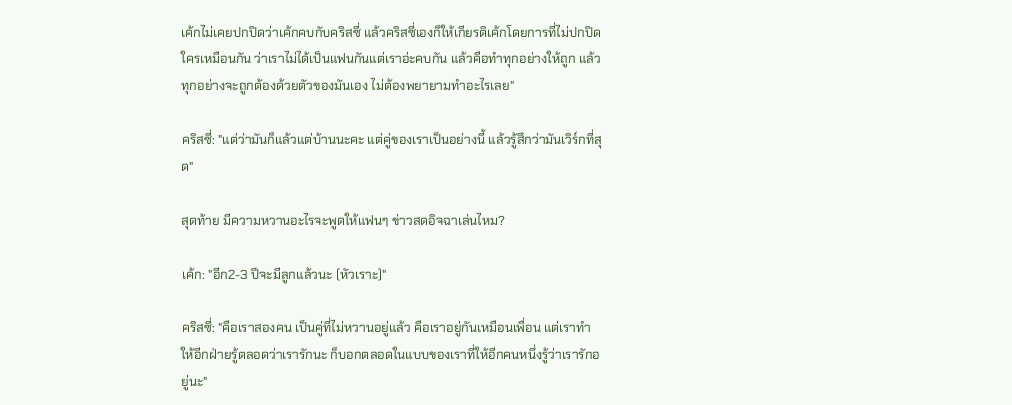เค้กไม่เคยปกปิดว่าเค้กคบกับคริสซี่ แล้วคริสซี่เองก็ให้เกียรติเค้กโดยการที่ไม่ปกปิดใครเหมือนกัน ว่าเราไม่ได้เป็นแฟนกันแต่เราอ่ะคบกัน แล้วคือทำทุกอย่างให้ถูก แล้วทุกอย่างจะถูกต้องด้วยตัวของมันเอง ไม่ต้องพยายามทำอะไรเลย"

คริสซี่: "แต่ว่ามันก็แล้วแต่บ้านนะคะ แต่คู่ของเราเป็นอย่างนี้ แล้วรู้สึกว่ามันเวิร์กที่สุด"

สุดท้าย มีความหวานอะไรจะพูดให้แฟนๆ ข่าวสดอิจฉาเล่นไหม?

เค้ก: "อีก2-3 ปีจะมีลูกแล้วนะ (หัวเราะ)"

คริสซี่: "คือเราสองคน เป็นคู่ที่ไม่หวานอยู่แล้ว คือเราอยู่กันเหมือนเพื่อน แต่เราทำให้อีกฝ่ายรู้ตลอดว่าเรารักนะ ก็บอกตลอดในแบบของเราที่ให้อีกคนหนึ่งรู้ว่าเรารักอยู่นะ"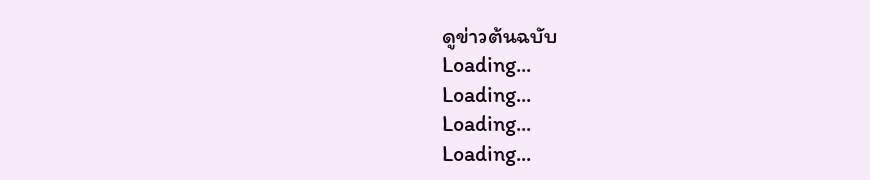ดูข่าวต้นฉบับ
Loading...
Loading...
Loading...
Loading...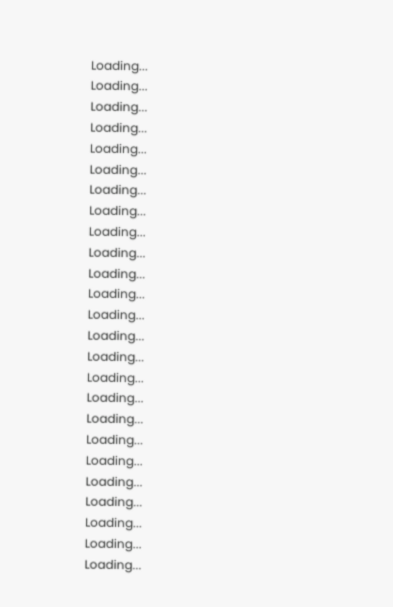Loading...
Loading...
Loading...
Loading...
Loading...
Loading...
Loading...
Loading...
Loading...
Loading...
Loading...
Loading...
Loading...
Loading...
Loading...
Loading...
Loading...
Loading...
Loading...
Loading...
Loading...
Loading...
Loading...
Loading...
Loading...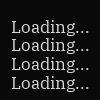Loading...
Loading...
Loading...
Loading...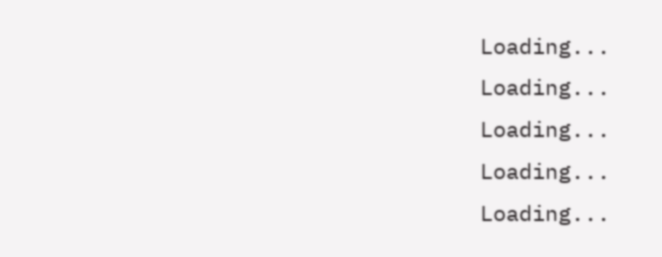Loading...
Loading...
Loading...
Loading...
Loading...